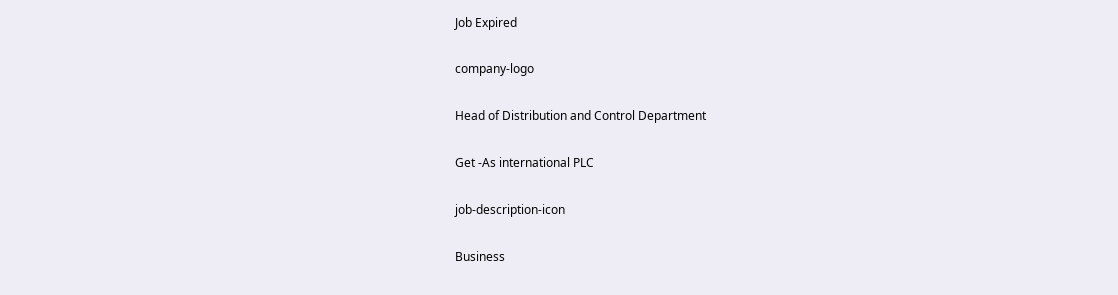Job Expired

company-logo

Head of Distribution and Control Department

Get -As international PLC

job-description-icon

Business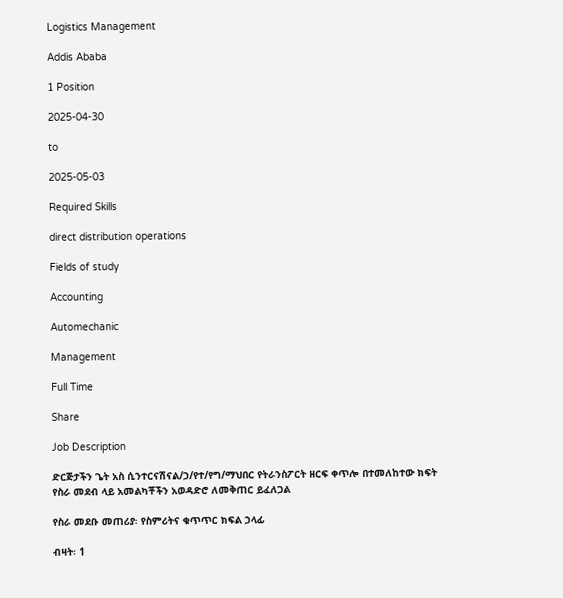Logistics Management

Addis Ababa

1 Position

2025-04-30

to

2025-05-03

Required Skills

direct distribution operations

Fields of study

Accounting

Automechanic

Management

Full Time

Share

Job Description

ድርጅታችን ጌት አስ ሲንተርናሽናል/ኃ/የተ/የግ/ማህበር የትራንስፖርት ዘርፍ ቀጥሎ በተመለከተው ክፍት የስራ መደብ ላይ አመልካቾችን አወዳድሮ ለመቅጠር ይፈለጋል

የስራ መደቡ መጠሪያ፡ የስምሪትና ቁጥጥር ክፍል ኃላፊ

ብዛት፡ 1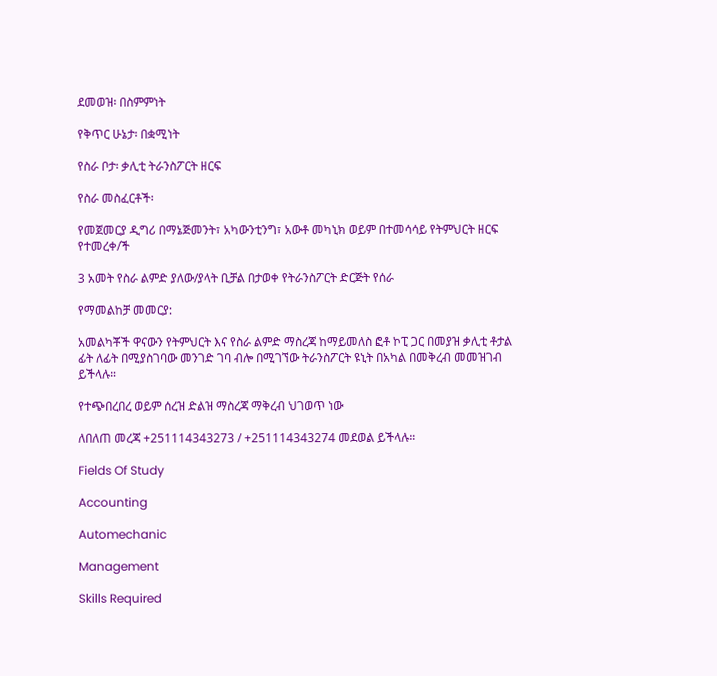ደመወዝ፡ በስምምነት

የቅጥር ሁኔታ፡ በቋሚነት

የስራ ቦታ፡ ቃሊቲ ትራንስፖርት ዘርፍ

የስራ መስፈርቶች፡

የመጀመርያ ዲግሪ በማኔጅመንት፣ አካውንቲንግ፣ አውቶ መካኒክ ወይም በተመሳሳይ የትምህርት ዘርፍ የተመረቀ/ች

3 አመት የስራ ልምድ ያለው/ያላት ቢቻል በታወቀ የትራንስፖርት ድርጅት የሰራ

የማመልከቻ መመርያ:

አመልካቾች ዋናውን የትምህርት እና የስራ ልምድ ማስረጃ ከማይመለስ ፎቶ ኮፒ ጋር በመያዝ ቃሊቲ ቶታል ፊት ለፊት በሚያስገባው መንገድ ገባ ብሎ በሚገኘው ትራንስፖርት ዩኒት በአካል በመቅረብ መመዝገብ ይችላሉ።

የተጭበረበረ ወይም ሰረዝ ድልዝ ማስረጃ ማቅረብ ህገወጥ ነው

ለበለጠ መረጃ +251114343273 / +251114343274 መደወል ይችላሉ።

Fields Of Study

Accounting

Automechanic

Management

Skills Required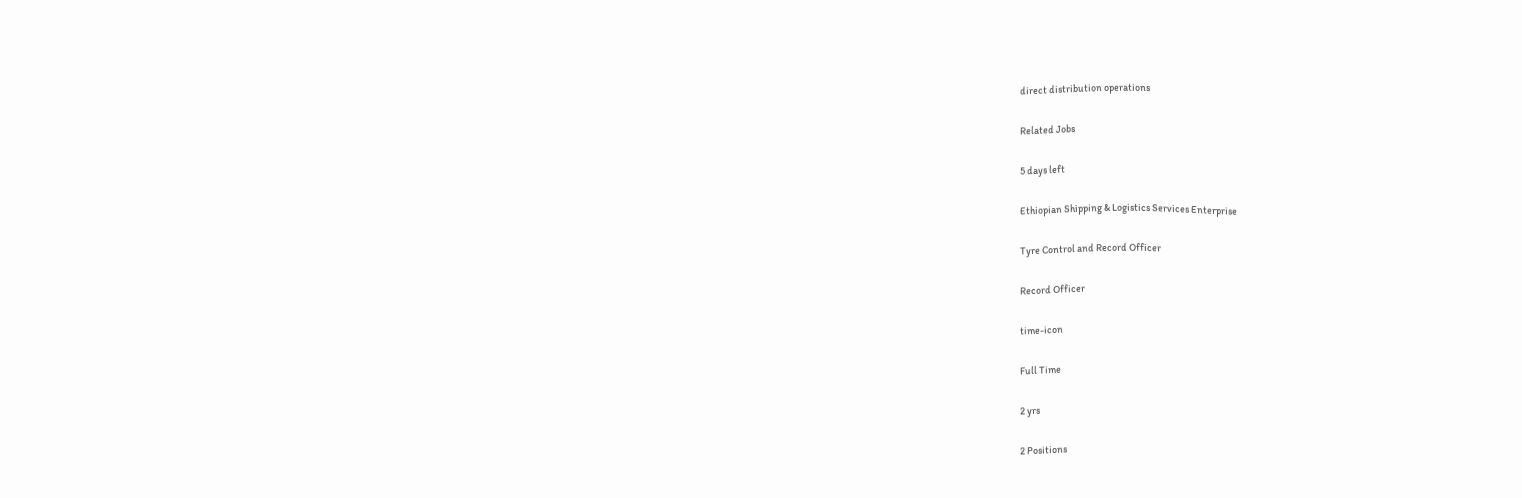direct distribution operations

Related Jobs

5 days left

Ethiopian Shipping & Logistics Services Enterprise

Tyre Control and Record Officer

Record Officer

time-icon

Full Time

2 yrs

2 Positions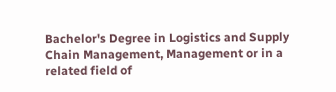Bachelor's Degree in Logistics and Supply Chain Management, Management or in a related field of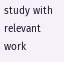study with relevant work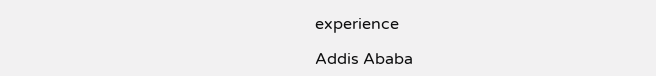experience

Addis Ababa